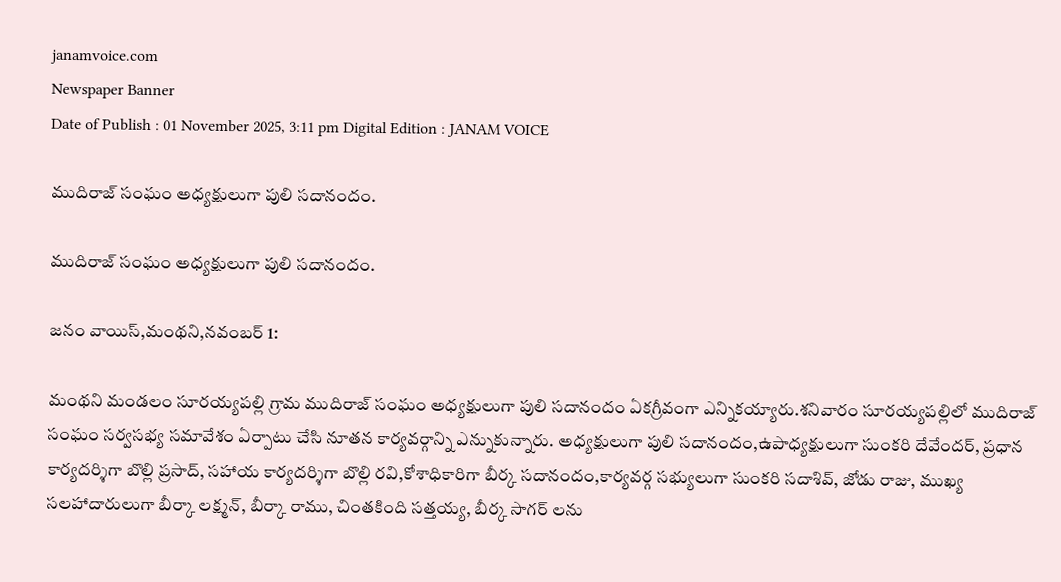janamvoice.com
Newspaper Banner
Date of Publish : 01 November 2025, 3:11 pm Digital Edition : JANAM VOICE

ముదిరాజ్ సంఘం అధ్యక్షులుగా పులి సదానందం.

ముదిరాజ్ సంఘం అధ్యక్షులుగా పులి సదానందం.

జనం వాయిస్,మంథని,నవంబర్ 1:

మంథని మండలం సూరయ్యపల్లి గ్రామ ముదిరాజ్ సంఘం అధ్యక్షులుగా పులి సదానందం ఏకగ్రీవంగా ఎన్నికయ్యారు.శనివారం సూరయ్యపల్లిలో ముదిరాజ్ సంఘం సర్వసభ్య సమావేశం ఏర్పాటు చేసి నూతన కార్యవర్గాన్ని ఎన్నుకున్నారు. అధ్యక్షులుగా పులి సదానందం,ఉపాధ్యక్షులుగా సుంకరి దేవేందర్, ప్రధాన కార్యదర్శిగా బొల్లి ప్రసాద్, సహాయ కార్యదర్శిగా బొల్లి రవి,కోశాధికారిగా బీర్క సదానందం,కార్యవర్గ సభ్యులుగా సుంకరి సదాశివ్, జోడు రాజు, ముఖ్య సలహాదారులుగా బీర్కా లక్ష్మన్, బీర్కా రాము, చింతకింది సత్తయ్య, బీర్క సాగర్ లను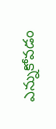ఎన్నుకోవడం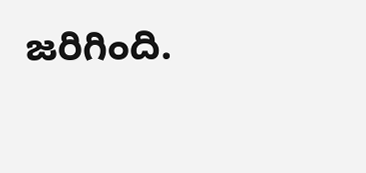జరిగింది.